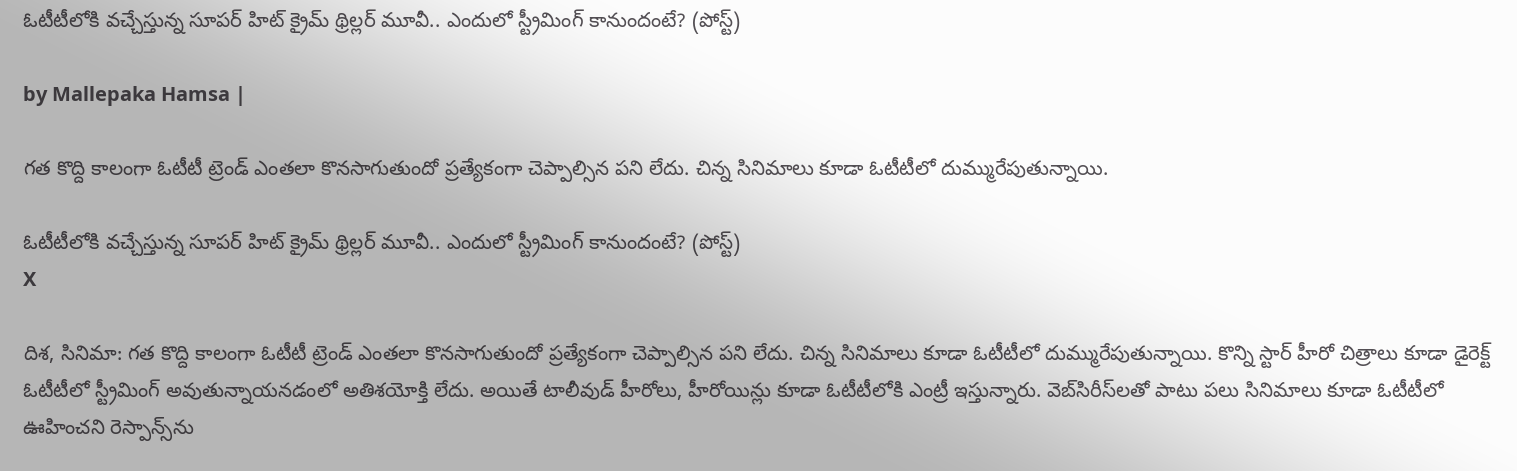ఓటీటీలోకి వచ్చేస్తున్న సూపర్ హిట్ క్రైమ్ థ్రిల్లర్ మూవీ.. ఎందులో స్ట్రీమింగ్ కానుందంటే? (పోస్ట్)

by Mallepaka Hamsa |

గత కొద్ది కాలంగా ఓటీటీ ట్రెండ్ ఎంతలా కొనసాగుతుందో ప్రత్యేకంగా చెప్పాల్సిన పని లేదు. చిన్న సినిమాలు కూడా ఓటీటీలో దుమ్మురేపుతున్నాయి.

ఓటీటీలోకి వచ్చేస్తున్న సూపర్ హిట్ క్రైమ్ థ్రిల్లర్ మూవీ.. ఎందులో స్ట్రీమింగ్ కానుందంటే? (పోస్ట్)
X

దిశ, సినిమా: గత కొద్ది కాలంగా ఓటీటీ ట్రెండ్ ఎంతలా కొనసాగుతుందో ప్రత్యేకంగా చెప్పాల్సిన పని లేదు. చిన్న సినిమాలు కూడా ఓటీటీలో దుమ్మురేపుతున్నాయి. కొన్ని స్టార్ హీరో చిత్రాలు కూడా డైరెక్ట్ ఓటీటీలో స్ట్రీమింగ్ అవుతున్నాయనడంలో అతిశయోక్తి లేదు. అయితే టాలీవుడ్ హీరోలు, హీరోయిన్లు కూడా ఓటీటీలోకి ఎంట్రీ ఇస్తున్నారు. వెబ్‌సిరీస్‌లతో పాటు పలు సినిమాలు కూడా ఓటీటీలో ఊహించని రెస్పాన్స్‌ను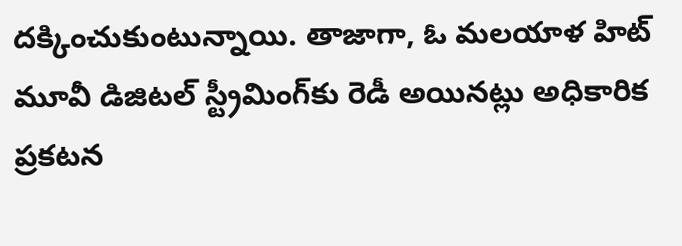దక్కించుకుంటున్నాయి. తాజాగా, ఓ మలయాళ హిట్ మూవీ డిజిటల్ స్ట్రీమింగ్‌కు రెడీ అయినట్లు అధికారిక ప్రకటన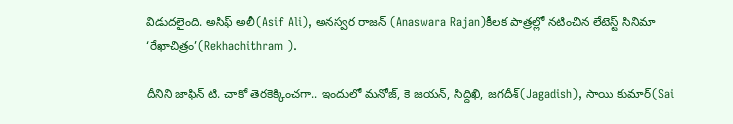విడుదలైంది. అసిఫ్ అలీ(Asif Ali), అనస్వర రాజన్ (Anaswara Rajan)కీలక పాత్రల్లో నటించిన లేటెస్ట్ సినిమా ‘రేఖాచిత్రం’(Rekhachithram ).

దీనిని జాఫిన్ టి. చాకో తెరకెక్కించగా.. ఇందులో మనోజ్, కె జయన్, సిద్దిఖి, జగదీశ్(Jagadish), సాయి కుమార్(Sai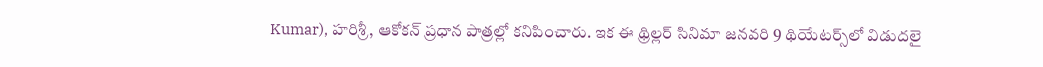Kumar), హరిశ్రీ, ఆకోకన్ ప్రధాన పాత్రల్లో కనిపించారు. ఇక ఈ థ్రిల్లర్ సినిమా జనవరి 9 థియేటర్స్‌లో విడుదలై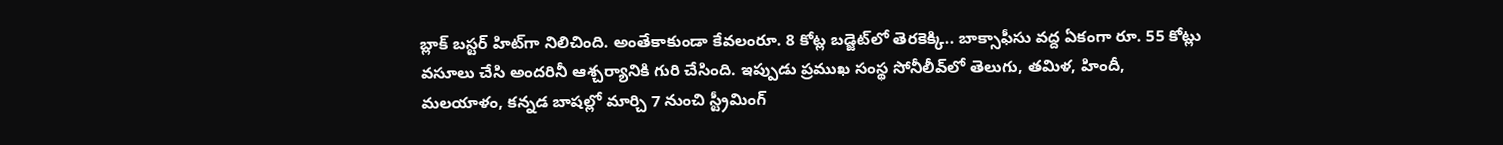బ్లాక్ బస్టర్ హిట్‌‌గా నిలిచింది. అంతేకాకుండా కేవలంరూ. 8 కోట్ల బడ్జెట్‌లో తెరకెక్కి.. బాక్సాఫీసు వద్ద ఏకంగా రూ. 55 కోట్లు వసూలు చేసి అందరినీ ఆశ్చర్యానికి గురి చేసింది. ఇప్పుడు ప్రముఖ సంస్థ సోనీలీవ్‌లో తెలుగు, తమిళ, హిందీ, మలయాళం, కన్నడ బాషల్లో మార్చి 7 నుంచి స్ట్రీమింగ్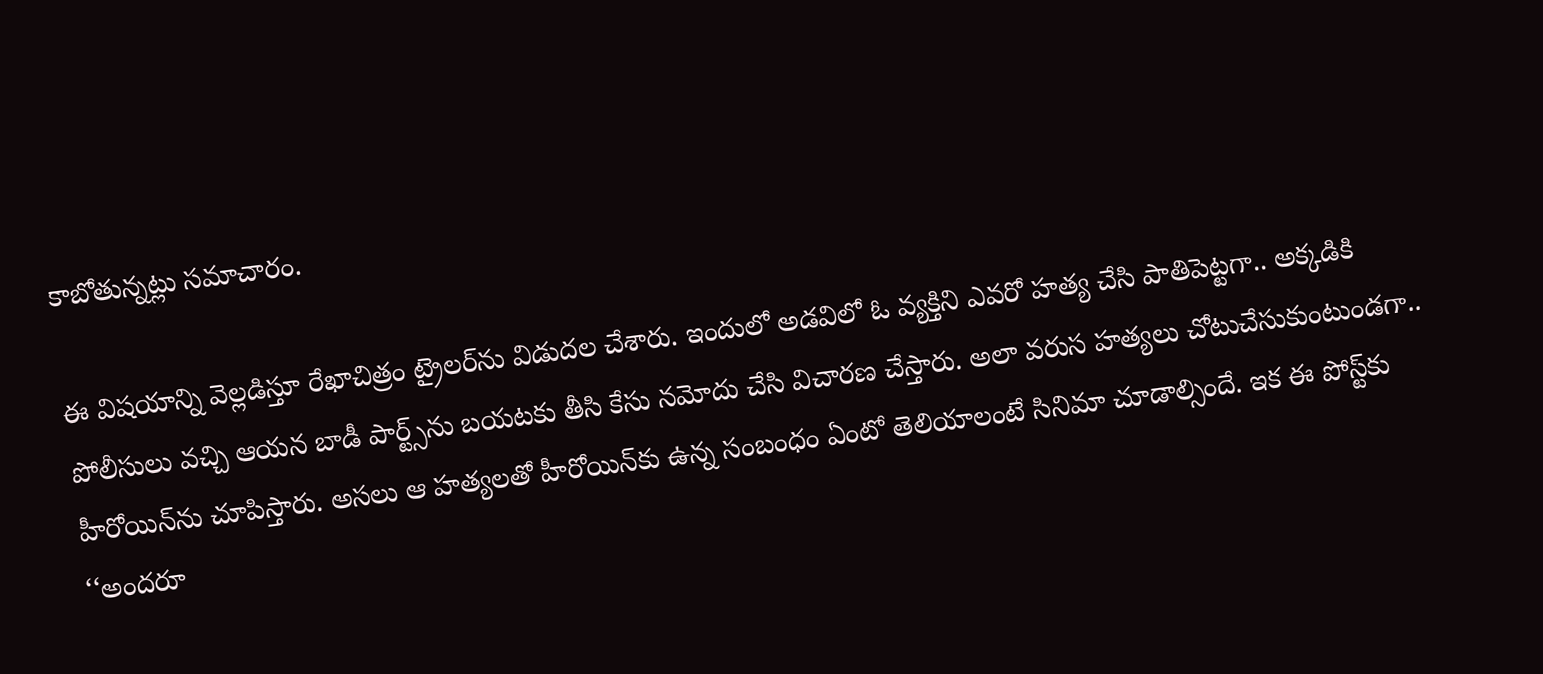కాబోతున్నట్లు సమాచారం.

ఈ విషయాన్ని వెల్లడిస్తూ రేఖాచిత్రం ట్రైలర్‌ను విడుదల చేశారు. ఇందులో అడవిలో ఓ వ్యక్తిని ఎవరో హత్య చేసి పాతిపెట్టగా.. అక్కడికి పోలీసులు వచ్చి ఆయన బాడీ పార్ట్స్‌ను బయటకు తీసి కేసు నమోదు చేసి విచారణ చేస్తారు. అలా వరుస హత్యలు చోటుచేసుకుంటుండగా.. హీరోయిన్‌ను చూపిస్తారు. అసలు ఆ హత్యలతో హీరోయిన్‌కు ఉన్న సంబంధం ఏంటో తెలియాలంటే సినిమా చూడాల్సిందే. ఇక ఈ పోస్ట్‌కు ‘‘అందరూ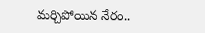మర్చిపోయిన నేరం..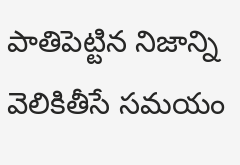పాతిపెట్టిన నిజాన్ని వెలికితీసే సమయం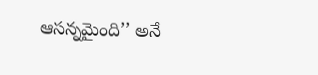ఆసన్నమైంది’’ అనే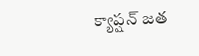క్యాప్షన్ జత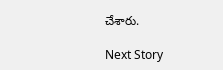చేశారు.

Next Story